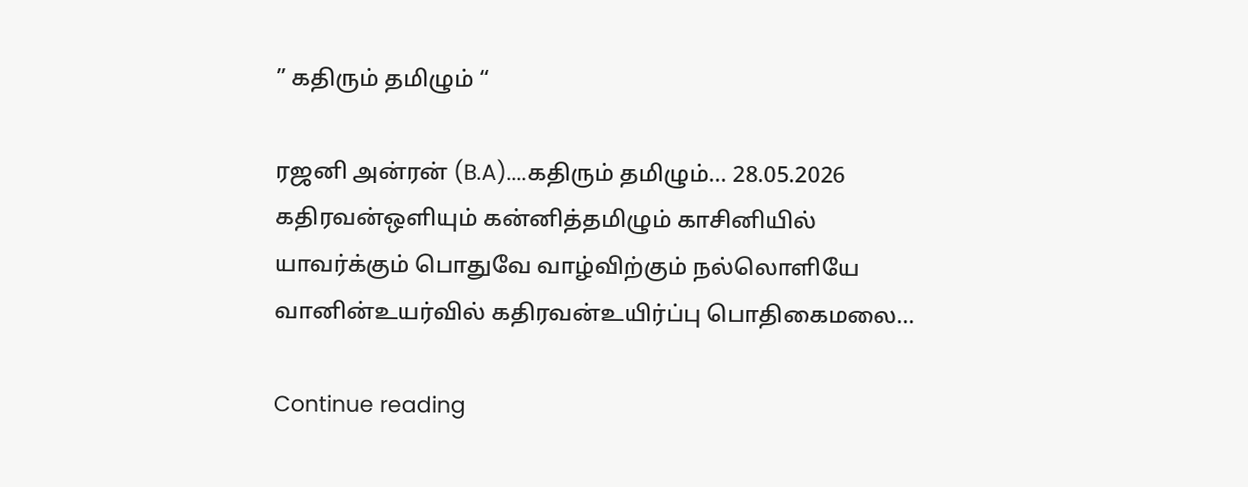” கதிரும் தமிழும் “

ரஜனி அன்ரன் (B.A)....கதிரும் தமிழும்... 28.05.2026 கதிரவன்ஒளியும் கன்னித்தமிழும் காசினியில் யாவர்க்கும் பொதுவே வாழ்விற்கும் நல்லொளியே வானின்உயர்வில் கதிரவன்உயிர்ப்பு பொதிகைமலை...

Continue reading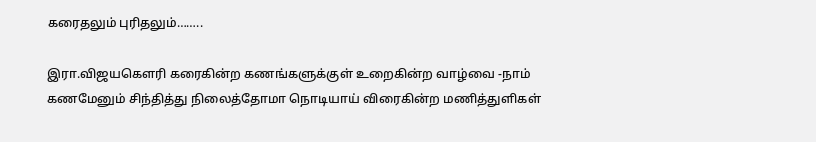கரைதலும் புரிதலும்……..

இரா.விஜயகௌரி கரைகின்ற கணங்களுக்குள் உறைகின்ற வாழ்வை -நாம் கணமேனும் சிந்தித்து நிலைத்தோமா நொடியாய் விரைகின்ற மணித்துளிகள்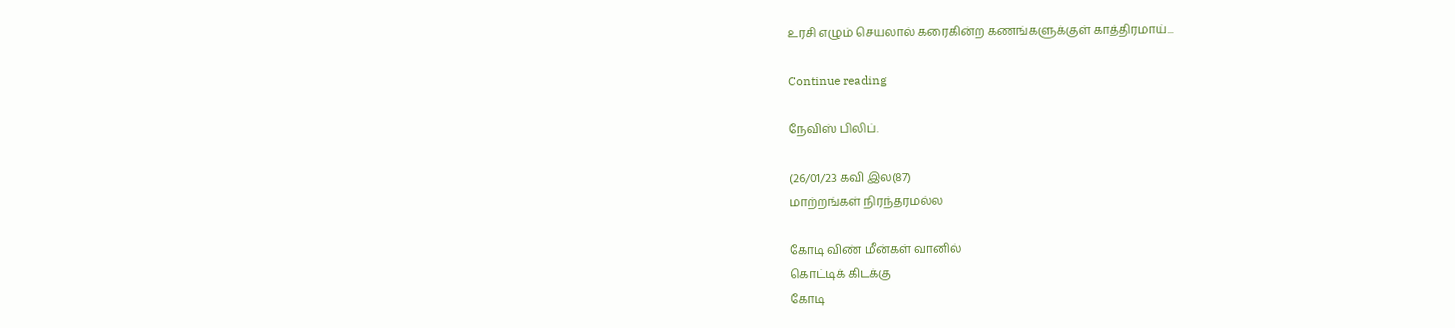உரசி எழும் செயலால் கரைகின்ற கணங்களுக்குள் காத்திரமாய்...

Continue reading

நேவிஸ் பிலிப்.

(26/01/23 கவி இல(87)
மாற்றங்கள் நிரந்தரமல்ல

கோடி விண் மீன்கள் வானில்
கொட்டிக் கிடக்கு
கோடி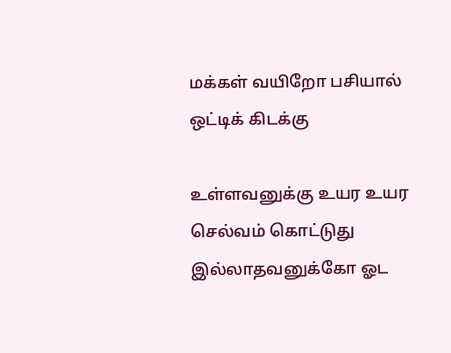மக்கள் வயிறோ பசியால்
ஒட்டிக் கிடக்கு

உள்ளவனுக்கு உயர உயர
செல்வம் கொட்டுது
இல்லாதவனுக்கோ ஓட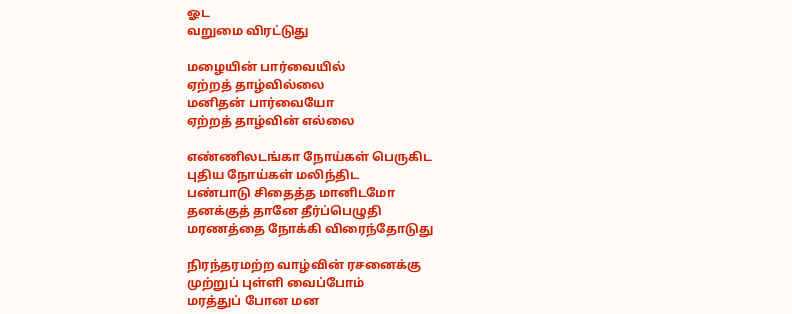ஓட
வறுமை விரட்டுது

மழையின் பார்வையில்
ஏற்றத் தாழ்வில்லை
மனிதன் பார்வையோ
ஏற்றத் தாழ்வின் எல்லை

எண்ணிலடங்கா நோய்கள் பெருகிட
புதிய நோய்கள் மலிந்திட
பண்பாடு சிதைத்த மானிடமோ
தனக்குத் தானே தீர்ப்பெழுதி
மரணத்தை நோக்கி விரைந்தோடுது

நிரந்தரமற்ற வாழ்வின் ரசனைக்கு
முற்றுப் புள்ளி வைப்போம்
மரத்துப் போன மன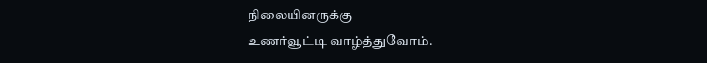நிலையினருக்கு
உணர்வூட்டி வாழ்த்துவோம்.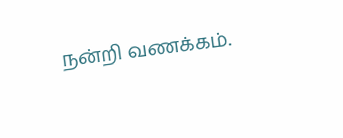நன்றி வணக்கம்.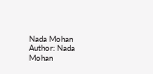Nada Mohan
Author: Nada Mohan